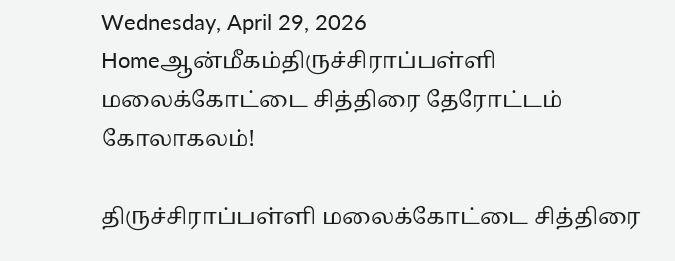Wednesday, April 29, 2026
Homeஆன்மீகம்திருச்சிராப்பள்ளி மலைக்கோட்டை சித்திரை தேரோட்டம் கோலாகலம்!

திருச்சிராப்பள்ளி மலைக்கோட்டை சித்திரை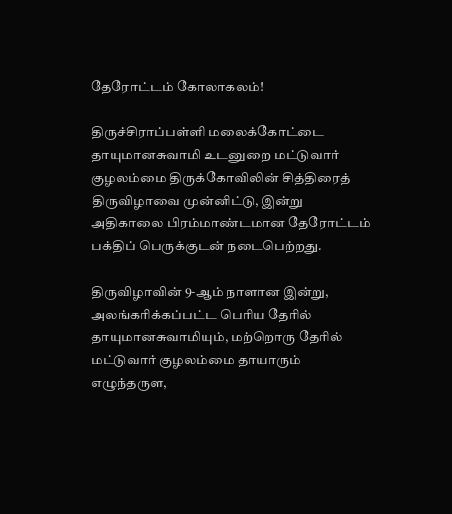தேரோட்டம் கோலாகலம்!

திருச்சிராப்பள்ளி மலைக்கோட்டை தாயுமானசுவாமி உடனுறை மட்டுவார் குழலம்மை திருக்கோவிலின் சித்திரைத் திருவிழாவை முன்னிட்டு, இன்று அதிகாலை பிரம்மாண்டமான தேரோட்டம் பக்திப் பெருக்குடன் நடைபெற்றது.

திருவிழாவின் 9-ஆம் நாளான இன்று, அலங்கரிக்கப்பட்ட பெரிய தேரில் தாயுமானசுவாமியும், மற்றொரு தேரில் மட்டுவார் குழலம்மை தாயாரும் எழுந்தருள,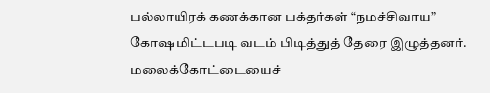பல்லாயிரக் கணக்கான பக்தர்கள் “நமச்சிவாய” கோஷமிட்டபடி வடம் பிடித்துத் தேரை இழுத்தனர். மலைக்கோட்டையைச்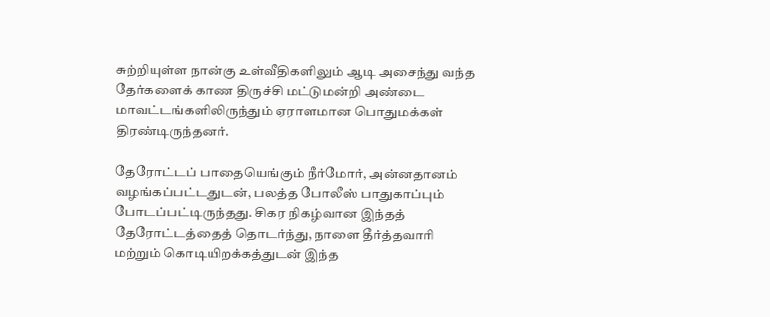சுற்றியுள்ள நான்கு உள்வீதிகளிலும் ஆடி அசைந்து வந்த தேர்களைக் காண திருச்சி மட்டுமன்றி அண்டை மாவட்டங்களிலிருந்தும் ஏராளமான பொதுமக்கள் திரண்டிருந்தனர்.

தேரோட்டப் பாதையெங்கும் நீர்மோர், அன்னதானம் வழங்கப்பட்டதுடன், பலத்த போலீஸ் பாதுகாப்பும் போடப்பட்டிருந்தது. சிகர நிகழ்வான இந்தத் தேரோட்டத்தைத் தொடர்ந்து, நாளை தீர்த்தவாரி மற்றும் கொடியிறக்கத்துடன் இந்த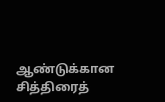ஆண்டுக்கான சித்திரைத்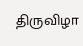திருவிழா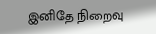இனிதே நிறைவு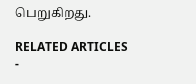பெறுகிறது.

RELATED ARTICLES
-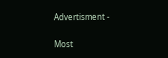Advertisment -

Most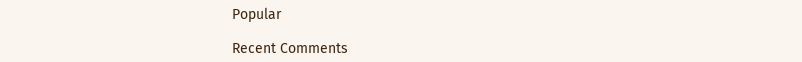Popular

Recent Comments